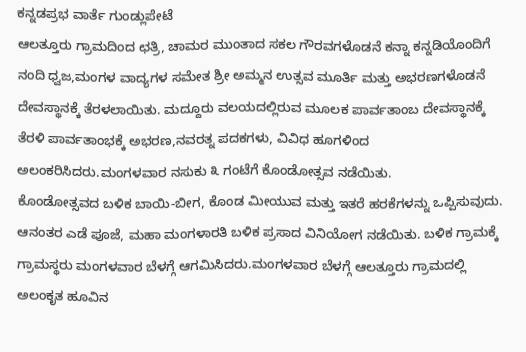ಕನ್ನಡಪ್ರಭ ವಾರ್ತೆ ಗುಂಡ್ಲುಪೇಟೆ
ಆಲತ್ತೂರು ಗ್ರಾಮದಿಂದ ಛತ್ರಿ, ಚಾಮರ ಮುಂತಾದ ಸಕಲ ಗೌರವಗಳೊಡನೆ ಕನ್ನಾ ಕನ್ನಡಿಯೊಂದಿಗೆ ನಂದಿ ಧ್ವಜ,ಮಂಗಳ ವಾದ್ಯಗಳ ಸಮೇತ ಶ್ರೀ ಅಮ್ಮನ ಉತ್ಸವ ಮೂರ್ತಿ ಮತ್ತು ಅಭರಣಗಳೊಡನೆ ದೇವಸ್ಥಾನಕ್ಕೆ ತೆರಳಲಾಯಿತು. ಮದ್ದೂರು ವಲಯದಲ್ಲಿರುವ ಮೂಲಕ ಪಾರ್ವತಾಂಬ ದೇವಸ್ಥಾನಕ್ಕೆ ತೆರಳಿ ಪಾರ್ವತಾಂಭಕ್ಕೆ ಅಭರಣ,ನವರತ್ನ ಪದಕಗಳು, ವಿವಿಧ ಹೂಗಳಿಂದ ಅಲಂಕರಿಸಿದರು.ಮಂಗಳವಾರ ನಸುಕು ೩ ಗಂಟೆಗೆ ಕೊಂಡೋತ್ಸವ ನಡೆಯಿತು.
ಕೊಂಡೋತ್ಸವದ ಬಳಿಕ ಬಾಯಿ-ಬೀಗ, ಕೊಂಡ ಮೀಯುವ ಮತ್ತು ಇತರೆ ಹರಕೆಗಳನ್ನು ಒಪ್ಪಿಸುವುದು. ಆನಂತರ ಎಡೆ ಪೂಜೆ, ಮಹಾ ಮಂಗಳಾರತಿ ಬಳಿಕ ಪ್ರಸಾದ ವಿನಿಯೋಗ ನಡೆಯಿತು. ಬಳಿಕ ಗ್ರಾಮಕ್ಕೆ ಗ್ರಾಮಸ್ಥರು ಮಂಗಳವಾರ ಬೆಳಗ್ಗೆ ಆಗಮಿಸಿದರು.ಮಂಗಳವಾರ ಬೆಳಗ್ಗೆ ಆಲತ್ತೂರು ಗ್ರಾಮದಲ್ಲಿ ಅಲಂಕೃತ ಹೂವಿನ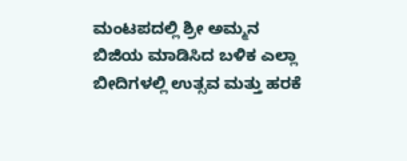ಮಂಟಪದಲ್ಲಿ ಶ್ರೀ ಅಮ್ಮನ ಬಿಜಿಯ ಮಾಡಿಸಿದ ಬಳಿಕ ಎಲ್ಲಾ ಬೀದಿಗಳಲ್ಲಿ ಉತ್ಸವ ಮತ್ತು ಹರಕೆ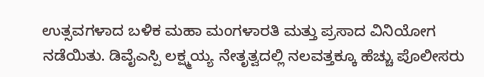ಉತ್ಸವಗಳಾದ ಬಳಿಕ ಮಹಾ ಮಂಗಳಾರತಿ ಮತ್ತು ಪ್ರಸಾದ ವಿನಿಯೋಗ ನಡೆಯಿತು. ಡಿವೈಎಸ್ಪಿ ಲಕ್ಷ್ಮಯ್ಯ ನೇತೃತ್ವದಲ್ಲಿ ನಲವತ್ತಕ್ಕೂ ಹೆಚ್ಚು ಪೊಲೀಸರು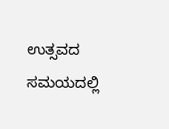ಉತ್ಸವದ ಸಮಯದಲ್ಲಿ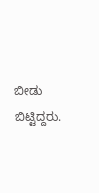ಬೀಡು ಬಿಟ್ಟಿದ್ದರು.